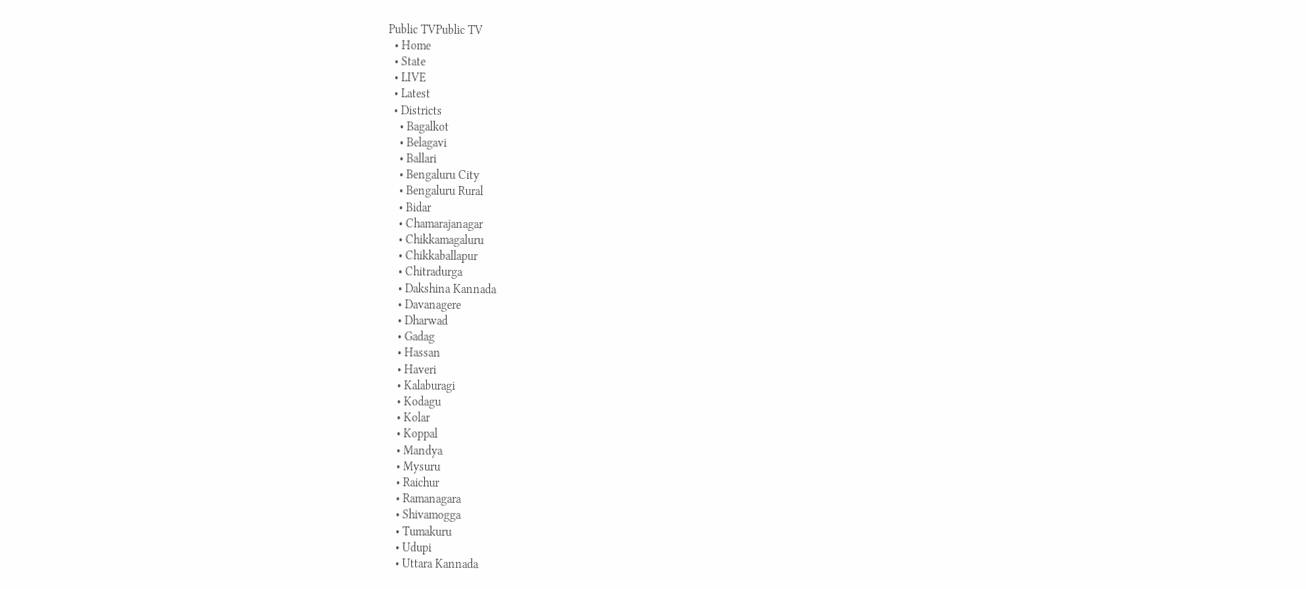Public TVPublic TV
  • Home
  • State
  • LIVE
  • Latest
  • Districts
    • Bagalkot
    • Belagavi
    • Ballari
    • Bengaluru City
    • Bengaluru Rural
    • Bidar
    • Chamarajanagar
    • Chikkamagaluru
    • Chikkaballapur
    • Chitradurga
    • Dakshina Kannada
    • Davanagere
    • Dharwad
    • Gadag
    • Hassan
    • Haveri
    • Kalaburagi
    • Kodagu
    • Kolar
    • Koppal
    • Mandya
    • Mysuru
    • Raichur
    • Ramanagara
    • Shivamogga
    • Tumakuru
    • Udupi
    • Uttara Kannada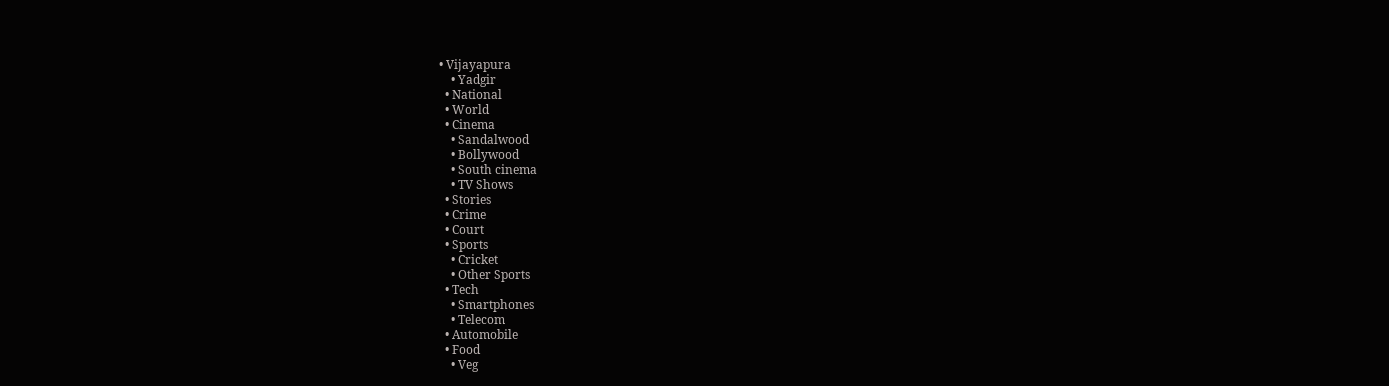• Vijayapura
    • Yadgir
  • National
  • World
  • Cinema
    • Sandalwood
    • Bollywood
    • South cinema
    • TV Shows
  • Stories
  • Crime
  • Court
  • Sports
    • Cricket
    • Other Sports
  • Tech
    • Smartphones
    • Telecom
  • Automobile
  • Food
    • Veg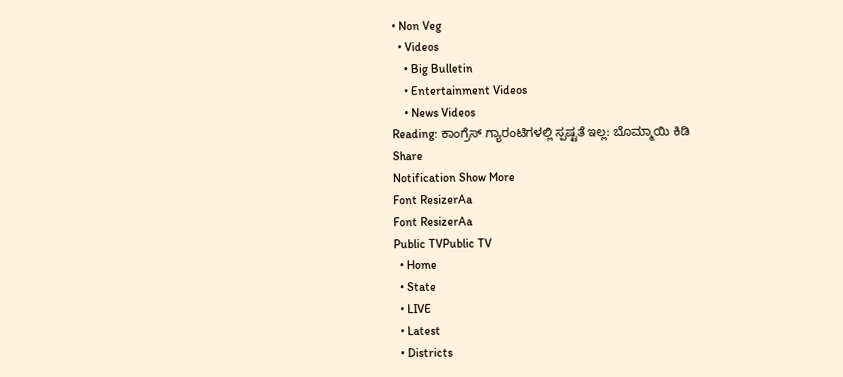• Non Veg
  • Videos
    • Big Bulletin
    • Entertainment Videos
    • News Videos
Reading: ಕಾಂಗ್ರೆಸ್ ಗ್ಯಾರಂಟಿಗಳಲ್ಲಿ ಸ್ಪಷ್ಟತೆ ಇಲ್ಲ: ಬೊಮ್ಮಾಯಿ ಕಿಡಿ
Share
Notification Show More
Font ResizerAa
Font ResizerAa
Public TVPublic TV
  • Home
  • State
  • LIVE
  • Latest
  • Districts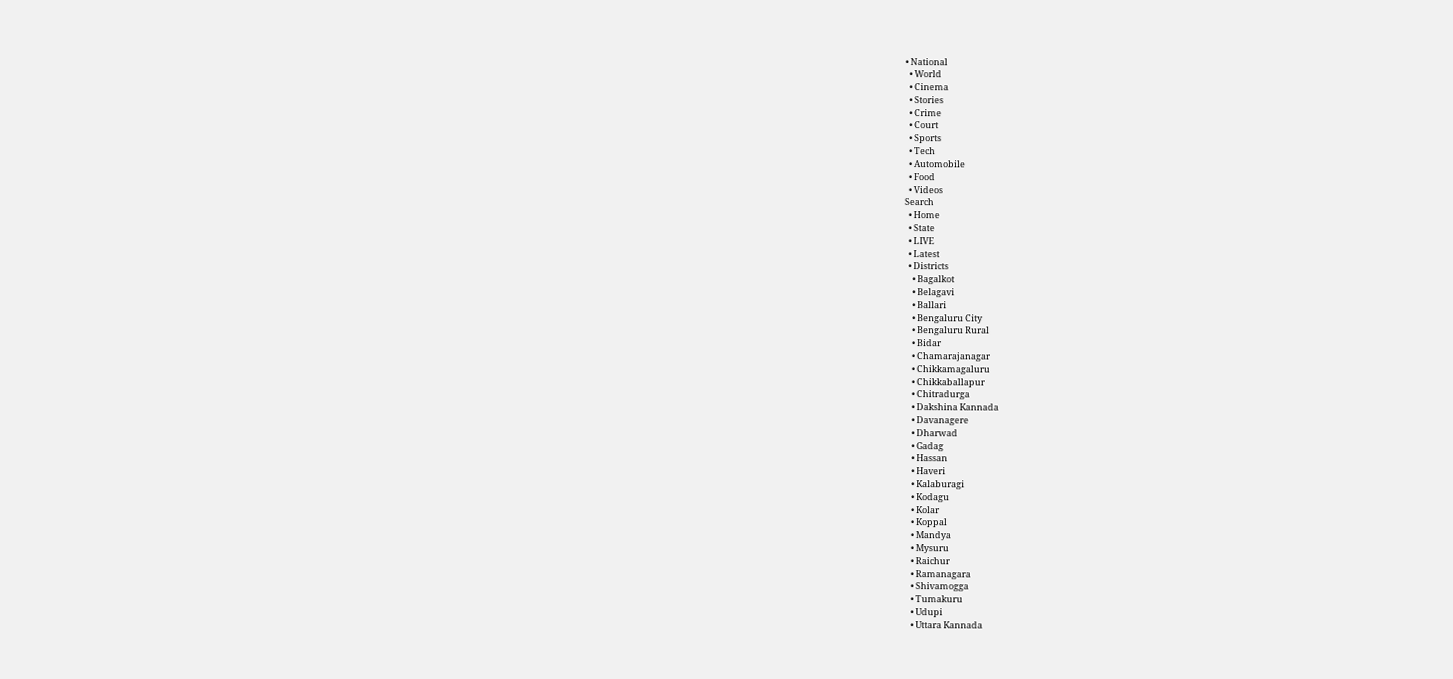• National
  • World
  • Cinema
  • Stories
  • Crime
  • Court
  • Sports
  • Tech
  • Automobile
  • Food
  • Videos
Search
  • Home
  • State
  • LIVE
  • Latest
  • Districts
    • Bagalkot
    • Belagavi
    • Ballari
    • Bengaluru City
    • Bengaluru Rural
    • Bidar
    • Chamarajanagar
    • Chikkamagaluru
    • Chikkaballapur
    • Chitradurga
    • Dakshina Kannada
    • Davanagere
    • Dharwad
    • Gadag
    • Hassan
    • Haveri
    • Kalaburagi
    • Kodagu
    • Kolar
    • Koppal
    • Mandya
    • Mysuru
    • Raichur
    • Ramanagara
    • Shivamogga
    • Tumakuru
    • Udupi
    • Uttara Kannada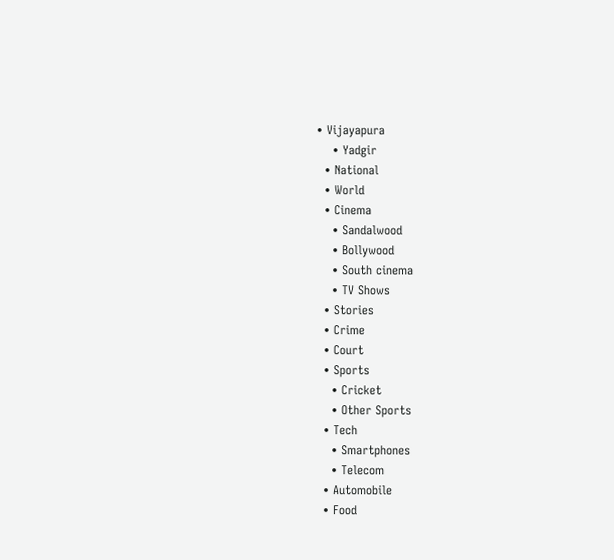• Vijayapura
    • Yadgir
  • National
  • World
  • Cinema
    • Sandalwood
    • Bollywood
    • South cinema
    • TV Shows
  • Stories
  • Crime
  • Court
  • Sports
    • Cricket
    • Other Sports
  • Tech
    • Smartphones
    • Telecom
  • Automobile
  • Food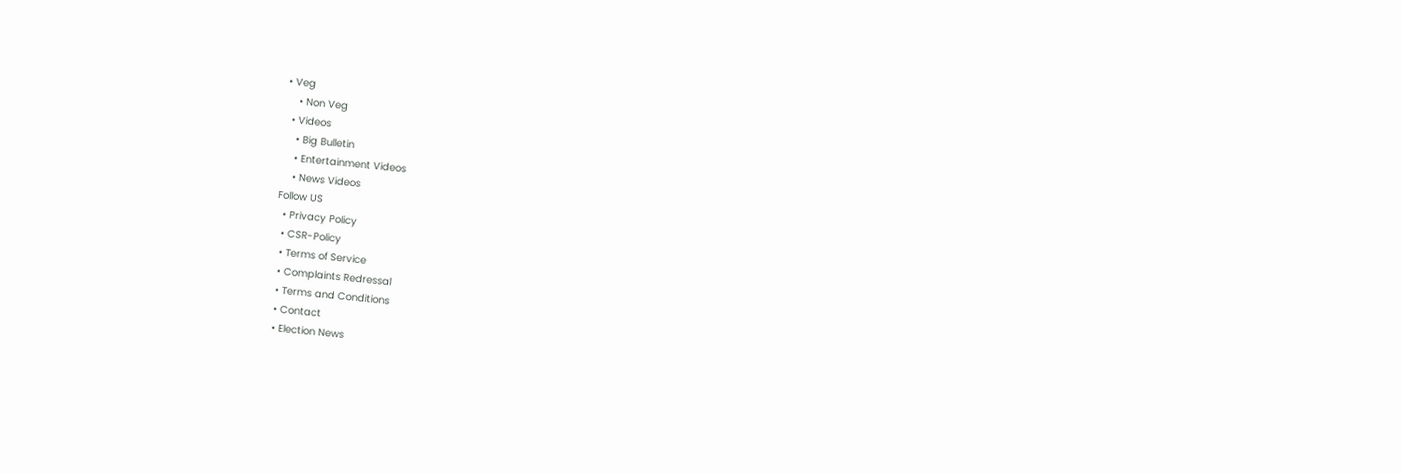• Veg
    • Non Veg
  • Videos
    • Big Bulletin
    • Entertainment Videos
    • News Videos
Follow US
  • Privacy Policy
  • CSR-Policy
  • Terms of Service
  • Complaints Redressal
  • Terms and Conditions
  • Contact
  • Election News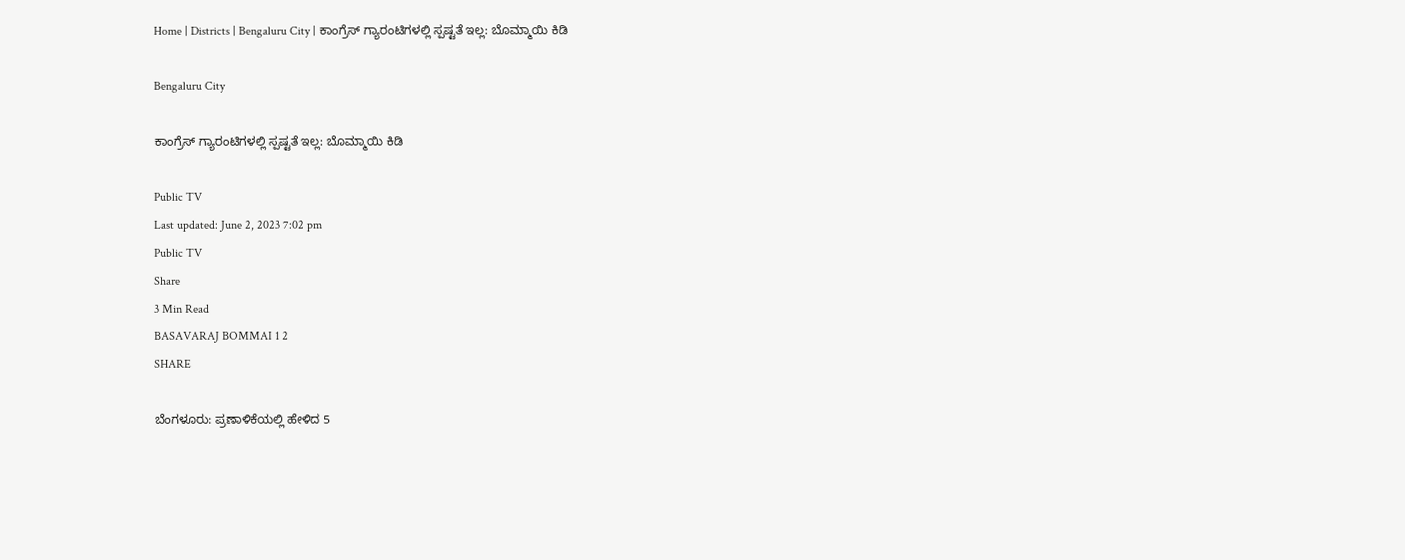Home | Districts | Bengaluru City | ಕಾಂಗ್ರೆಸ್ ಗ್ಯಾರಂಟಿಗಳಲ್ಲಿ ಸ್ಪಷ್ಟತೆ ಇಲ್ಲ: ಬೊಮ್ಮಾಯಿ ಕಿಡಿ

Bengaluru City

ಕಾಂಗ್ರೆಸ್ ಗ್ಯಾರಂಟಿಗಳಲ್ಲಿ ಸ್ಪಷ್ಟತೆ ಇಲ್ಲ: ಬೊಮ್ಮಾಯಿ ಕಿಡಿ

Public TV
Last updated: June 2, 2023 7:02 pm
Public TV
Share
3 Min Read
BASAVARAJ BOMMAI 1 2
SHARE

ಬೆಂಗಳೂರು: ಪ್ರಣಾಳಿಕೆಯಲ್ಲಿ ಹೇಳಿದ 5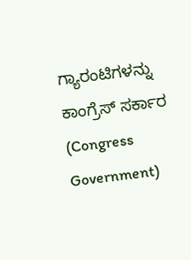ಗ್ಯಾರಂಟಿಗಳನ್ನು ಕಾಂಗ್ರೆಸ್ ಸರ್ಕಾರ (Congress Government)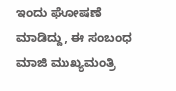ಇಂದು ಘೋಷಣೆ ಮಾಡಿದ್ದು, ಈ ಸಂಬಂಧ ಮಾಜಿ ಮುಖ್ಯಮಂತ್ರಿ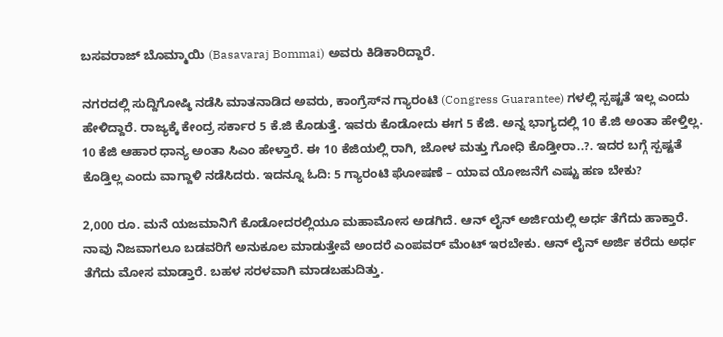ಬಸವರಾಜ್ ಬೊಮ್ಮಾಯಿ (Basavaraj Bommai) ಅವರು ಕಿಡಿಕಾರಿದ್ದಾರೆ.

ನಗರದಲ್ಲಿ ಸುದ್ದಿಗೋಷ್ಠಿ ನಡೆಸಿ ಮಾತನಾಡಿದ ಅವರು, ಕಾಂಗ್ರೆಸ್‍ನ ಗ್ಯಾರಂಟಿ (Congress Guarantee) ಗಳಲ್ಲಿ ಸ್ಪಷ್ಟತೆ ಇಲ್ಲ ಎಂದು ಹೇಳಿದ್ದಾರೆ. ರಾಜ್ಯಕ್ಕೆ ಕೇಂದ್ರ ಸರ್ಕಾರ 5 ಕೆ.ಜಿ ಕೊಡುತ್ತೆ. ಇವರು ಕೊಡೋದು ಈಗ 5 ಕೆಜಿ. ಅನ್ನ ಭಾಗ್ಯದಲ್ಲಿ 10 ಕೆ.ಜಿ ಅಂತಾ ಹೇಳ್ತಿಲ್ಲ. 10 ಕೆಜಿ ಆಹಾರ ಧಾನ್ಯ ಅಂತಾ ಸಿಎಂ ಹೇಳ್ತಾರೆ. ಈ 10 ಕೆಜಿಯಲ್ಲಿ ರಾಗಿ, ಜೋಳ ಮತ್ತು ಗೋಧಿ ಕೊಡ್ತೀರಾ..?. ಇದರ ಬಗ್ಗೆ ಸ್ಪಷ್ಟತೆ ಕೊಡ್ತಿಲ್ಲ ಎಂದು ವಾಗ್ದಾಳಿ ನಡೆಸಿದರು. ಇದನ್ನೂ ಓದಿ: 5 ಗ್ಯಾರಂಟಿ ಘೋಷಣೆ – ಯಾವ ಯೋಜನೆಗೆ ಎಷ್ಟು ಹಣ ಬೇಕು?

2,000 ರೂ. ಮನೆ ಯಜಮಾನಿಗೆ ಕೊಡೋದರಲ್ಲಿಯೂ ಮಹಾಮೋಸ ಅಡಗಿದೆ. ಆನ್ ಲೈನ್ ಅರ್ಜಿಯಲ್ಲಿ ಅರ್ಧ ತೆಗೆದು ಹಾಕ್ತಾರೆ. ನಾವು ನಿಜವಾಗಲೂ ಬಡವರಿಗೆ ಅನುಕೂಲ ಮಾಡುತ್ತೇವೆ ಅಂದರೆ ಎಂಪವರ್ ಮೆಂಟ್ ಇರಬೇಕು. ಆನ್ ಲೈನ್ ಅರ್ಜಿ ಕರೆದು ಅರ್ಧ ತೆಗೆದು ಮೋಸ ಮಾಡ್ತಾರೆ. ಬಹಳ ಸರಳವಾಗಿ ಮಾಡಬಹುದಿತ್ತು.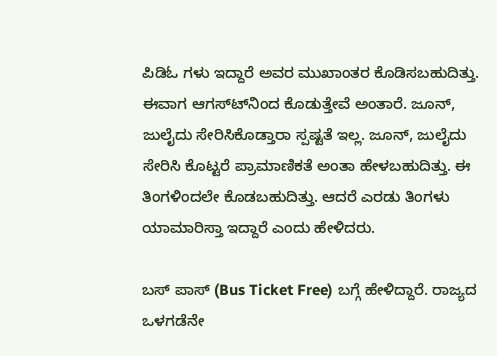ಪಿಡಿಓ ಗಳು ಇದ್ದಾರೆ ಅವರ ಮುಖಾಂತರ ಕೊಡಿಸಬಹುದಿತ್ತು. ಈವಾಗ ಆಗಸ್ಟ್‍ನಿಂದ ಕೊಡುತ್ತೇವೆ ಅಂತಾರೆ. ಜೂನ್, ಜುಲೈದು ಸೇರಿಸಿಕೊಡ್ತಾರಾ ಸ್ಪಷ್ಟತೆ ಇಲ್ಲ. ಜೂನ್, ಜುಲೈದು ಸೇರಿಸಿ ಕೊಟ್ಟರೆ ಪ್ರಾಮಾಣಿಕತೆ ಅಂತಾ ಹೇಳಬಹುದಿತ್ತು. ಈ ತಿಂಗಳಿಂದಲೇ ಕೊಡಬಹುದಿತ್ತು. ಆದರೆ ಎರಡು ತಿಂಗಳು ಯಾಮಾರಿಸ್ತಾ ಇದ್ದಾರೆ ಎಂದು ಹೇಳಿದರು.

ಬಸ್ ಪಾಸ್ (Bus Ticket Free) ಬಗ್ಗೆ ಹೇಳಿದ್ದಾರೆ. ರಾಜ್ಯದ ಒಳಗಡೆನೇ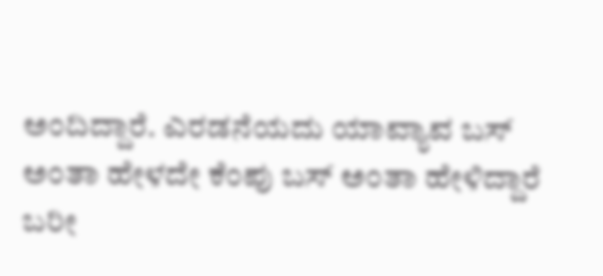ಅಂದಿದ್ದಾರೆ. ಎರಡನೆಯದು ಯಾವ್ಯಾವ ಬಸ್ ಅಂತಾ ಹೇಳದೇ ಕೆಂಪು ಬಸ್ ಅಂತಾ ಹೇಳಿದ್ದಾರೆ ಬರೀ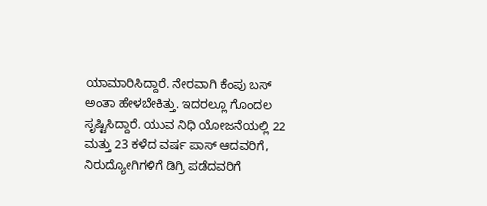ಯಾಮಾರಿಸಿದ್ದಾರೆ. ನೇರವಾಗಿ ಕೆಂಪು ಬಸ್ ಅಂತಾ ಹೇಳಬೇಕಿತ್ತು. ಇದರಲ್ಲೂ ಗೊಂದಲ ಸೃಷ್ಟಿಸಿದ್ದಾರೆ. ಯುವ ನಿಧಿ ಯೋಜನೆಯಲ್ಲಿ 22 ಮತ್ತು 23 ಕಳೆದ ವರ್ಷ ಪಾಸ್ ಆದವರಿಗೆ, ನಿರುದ್ಯೋಗಿಗಳಿಗೆ ಡಿಗ್ರಿ ಪಡೆದವರಿಗೆ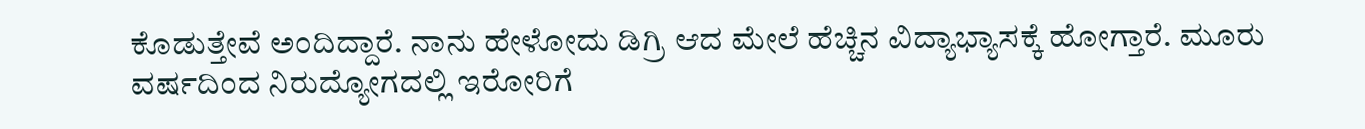ಕೊಡುತ್ತೇವೆ ಅಂದಿದ್ದಾರೆ. ನಾನು ಹೇಳೋದು ಡಿಗ್ರಿ ಆದ ಮೇಲೆ ಹೆಚ್ಚಿನ ವಿದ್ಯಾಭ್ಯಾಸಕ್ಕೆ ಹೋಗ್ತಾರೆ. ಮೂರು ವರ್ಷದಿಂದ ನಿರುದ್ಯೋಗದಲ್ಲಿ ಇರೋರಿಗೆ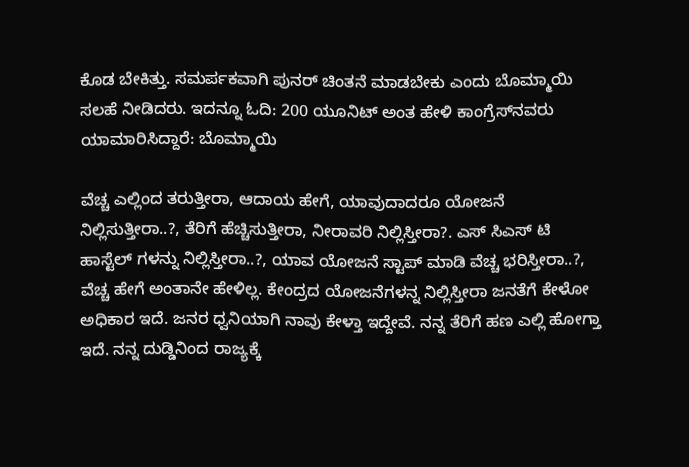ಕೊಡ ಬೇಕಿತ್ತು. ಸಮರ್ಪಕವಾಗಿ ಪುನರ್ ಚಿಂತನೆ ಮಾಡಬೇಕು ಎಂದು ಬೊಮ್ಮಾಯಿ ಸಲಹೆ ನೀಡಿದರು. ಇದನ್ನೂ ಓದಿ: 200 ಯೂನಿಟ್ ಅಂತ ಹೇಳಿ ಕಾಂಗ್ರೆಸ್‍ನವರು ಯಾಮಾರಿಸಿದ್ದಾರೆ: ಬೊಮ್ಮಾಯಿ

ವೆಚ್ಚ ಎಲ್ಲಿಂದ ತರುತ್ತೀರಾ, ಆದಾಯ ಹೇಗೆ, ಯಾವುದಾದರೂ ಯೋಜನೆ ನಿಲ್ಲಿಸುತ್ತೀರಾ..?, ತೆರಿಗೆ ಹೆಚ್ಚಿಸುತ್ತೀರಾ, ನೀರಾವರಿ ನಿಲ್ಲಿಸ್ತೀರಾ?. ಎಸ್‌ ಸಿಎಸ್ ಟಿ ಹಾಸ್ಟೆಲ್ ಗಳನ್ನು ನಿಲ್ಲಿಸ್ತೀರಾ..?, ಯಾವ ಯೋಜನೆ ಸ್ಟಾಪ್ ಮಾಡಿ ವೆಚ್ಚ ಭರಿಸ್ತೀರಾ..?, ವೆಚ್ಚ ಹೇಗೆ ಅಂತಾನೇ ಹೇಳಿಲ್ಲ. ಕೇಂದ್ರದ ಯೋಜನೆಗಳನ್ನ ನಿಲ್ಲಿಸ್ತೀರಾ ಜನತೆಗೆ ಕೇಳೋ ಅಧಿಕಾರ ಇದೆ. ಜನರ ಧ್ವನಿಯಾಗಿ ನಾವು ಕೇಳ್ತಾ ಇದ್ದೇವೆ. ನನ್ನ ತೆರಿಗೆ ಹಣ ಎಲ್ಲಿ ಹೋಗ್ತಾ ಇದೆ. ನನ್ನ ದುಡ್ಡಿನಿಂದ ರಾಜ್ಯಕ್ಕೆ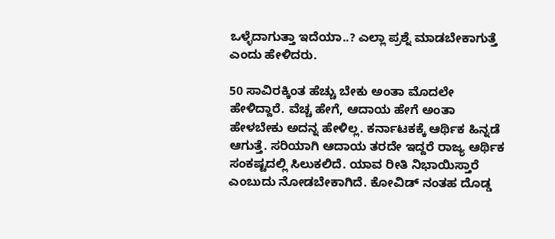ಒಳ್ಳೆದಾಗುತ್ತಾ ಇದೆಯಾ..? ಎಲ್ಲಾ ಪ್ರಶ್ನೆ ಮಾಡಬೇಕಾಗುತ್ತೆ ಎಂದು ಹೇಳಿದರು.

50 ಸಾವಿರಕ್ಕಿಂತ ಹೆಚ್ಚು ಬೇಕು ಅಂತಾ ಮೊದಲೇ ಹೇಳಿದ್ದಾರೆ. ವೆಚ್ಚ ಹೇಗೆ, ಆದಾಯ ಹೇಗೆ ಅಂತಾ ಹೇಳಬೇಕು ಅದನ್ನ ಹೇಳಿಲ್ಲ. ಕರ್ನಾಟಕಕ್ಕೆ ಆರ್ಥಿಕ ಹಿನ್ನಡೆ ಆಗುತ್ತೆ. ಸರಿಯಾಗಿ ಆದಾಯ ತರದೇ ಇದ್ದರೆ ರಾಜ್ಯ ಆರ್ಥಿಕ ಸಂಕಷ್ಟದಲ್ಲಿ ಸಿಲುಕಲಿದೆ. ಯಾವ ರೀತಿ ನಿಭಾಯಿಸ್ತಾರೆ ಎಂಬುದು ನೋಡಬೇಕಾಗಿದೆ. ಕೋವಿಡ್ ನಂತಹ ದೊಡ್ಡ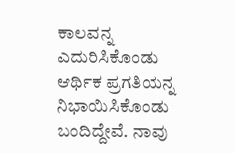ಕಾಲವನ್ನ ಎದುರಿಸಿಕೊಂಡು ಆರ್ಥಿಕ ಪ್ರಗತಿಯನ್ನ ನಿಭಾಯಿಸಿಕೊಂಡು ಬಂದಿದ್ದೇವೆ. ನಾವು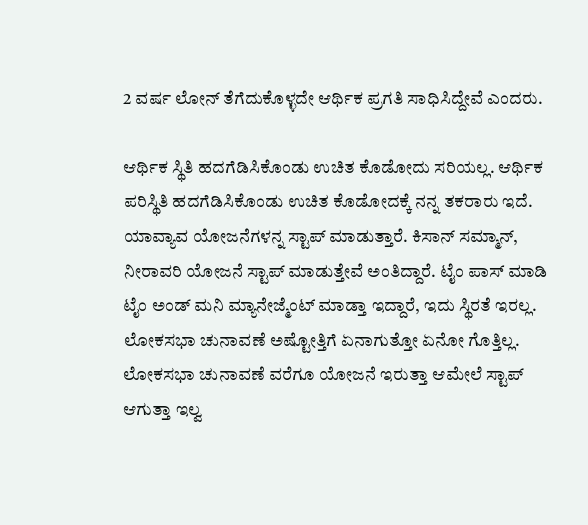2 ವರ್ಷ ಲೋನ್ ತೆಗೆದುಕೊಳ್ಳದೇ ಆರ್ಥಿಕ ಪ್ರಗತಿ ಸಾಧಿಸಿದ್ದೇವೆ ಎಂದರು.

ಆರ್ಥಿಕ ಸ್ಥಿತಿ ಹದಗೆಡಿಸಿಕೊಂಡು ಉಚಿತ ಕೊಡೋದು ಸರಿಯಲ್ಲ. ಆರ್ಥಿಕ ಪರಿಸ್ಥಿತಿ ಹದಗೆಡಿಸಿಕೊಂಡು ಉಚಿತ ಕೊಡೋದಕ್ಕೆ ನನ್ನ ತಕರಾರು ಇದೆ. ಯಾವ್ಯಾವ ಯೋಜನೆಗಳನ್ನ ಸ್ಟಾಪ್ ಮಾಡುತ್ತಾರೆ. ಕಿಸಾನ್ ಸಮ್ಮಾನ್, ನೀರಾವರಿ ಯೋಜನೆ ಸ್ಟಾಪ್ ಮಾಡುತ್ತೇವೆ ಅಂತಿದ್ದಾರೆ. ಟೈಂ ಪಾಸ್ ಮಾಡಿ ಟೈಂ ಅಂಡ್ ಮನಿ ಮ್ಯಾನೇಜ್ಮೆಂಟ್ ಮಾಡ್ತಾ ಇದ್ದಾರೆ, ಇದು ಸ್ಥಿರತೆ ಇರಲ್ಲ. ಲೋಕಸಭಾ ಚುನಾವಣೆ ಅಷ್ಟೋತ್ತಿಗೆ ಏನಾಗುತ್ತೋ ಏನೋ ಗೊತ್ತಿಲ್ಲ. ಲೋಕಸಭಾ ಚುನಾವಣೆ ವರೆಗೂ ಯೋಜನೆ ಇರುತ್ತಾ ಆಮೇಲೆ ಸ್ಟಾಪ್ ಆಗುತ್ತಾ ಇಲ್ವ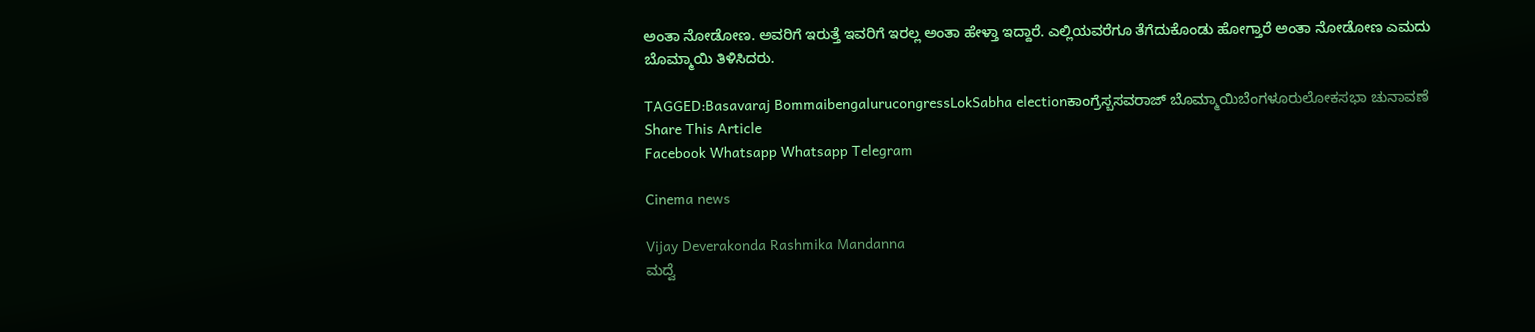ಅಂತಾ ನೋಡೋಣ. ಅವರಿಗೆ ಇರುತ್ತೆ ಇವರಿಗೆ ಇರಲ್ಲ ಅಂತಾ ಹೇಳ್ತಾ ಇದ್ದಾರೆ. ಎಲ್ಲಿಯವರೆಗೂ ತೆಗೆದುಕೊಂಡು ಹೋಗ್ತಾರೆ ಅಂತಾ ನೋಡೋಣ ಎಮದು ಬೊಮ್ಮಾಯಿ ತಿಳಿಸಿದರು.

TAGGED:Basavaraj BommaibengalurucongressLokSabha electionಕಾಂಗ್ರೆಸ್ಬಸವರಾಜ್ ಬೊಮ್ಮಾಯಿಬೆಂಗಳೂರುಲೋಕಸಭಾ ಚುನಾವಣೆ
Share This Article
Facebook Whatsapp Whatsapp Telegram

Cinema news

Vijay Deverakonda Rashmika Mandanna
ಮದ್ವೆ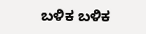ಬಳಿಕ ಬಳಿಕ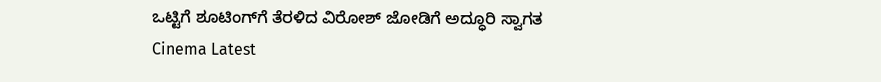ಒಟ್ಟಿಗೆ ಶೂಟಿಂಗ್‌ಗೆ ತೆರಳಿದ ವಿರೋಶ್ ಜೋಡಿಗೆ ಅದ್ಧೂರಿ ಸ್ವಾಗತ
Cinema Latest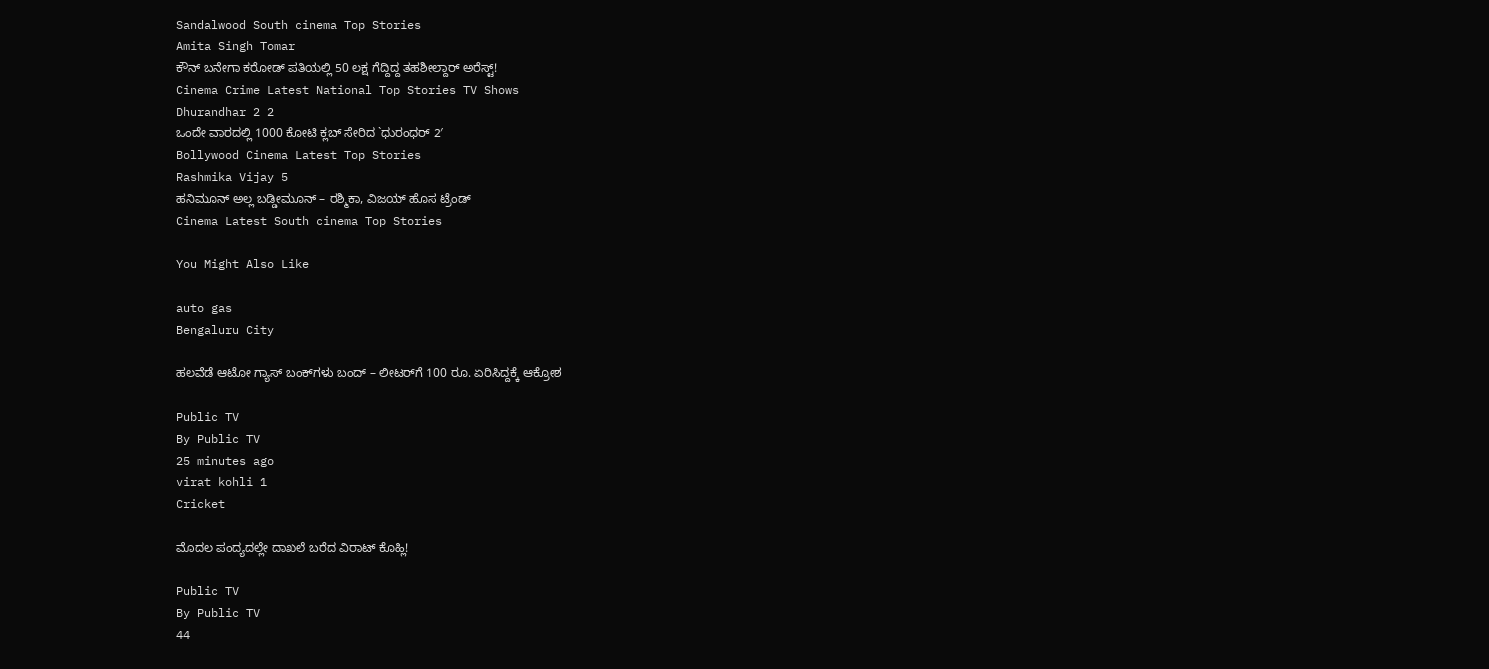Sandalwood South cinema Top Stories
Amita Singh Tomar
ಕೌನ್ ಬನೇಗಾ ಕರೋಡ್ ಪತಿಯಲ್ಲಿ 50 ಲಕ್ಷ ಗೆದ್ದಿದ್ದ ತಹಶೀಲ್ದಾರ್ ಅರೆಸ್ಟ್‌!
Cinema Crime Latest National Top Stories TV Shows
Dhurandhar 2 2
ಒಂದೇ ವಾರದಲ್ಲಿ 1000 ಕೋಟಿ ಕ್ಲಬ್ ಸೇರಿದ `ಧುರಂಧರ್ 2′
Bollywood Cinema Latest Top Stories
Rashmika Vijay 5
ಹನಿಮೂನ್ ಅಲ್ಲ ಬಡ್ಡೀಮೂನ್ – ರಶ್ಮಿಕಾ, ವಿಜಯ್ ಹೊಸ ಟ್ರೆಂಡ್
Cinema Latest South cinema Top Stories

You Might Also Like

auto gas
Bengaluru City

ಹಲವೆಡೆ ಆಟೋ ಗ್ಯಾಸ್ ಬಂಕ್‌ಗಳು ಬಂದ್‌ – ಲೀಟರ್‌ಗೆ 100 ರೂ. ಏರಿಸಿದ್ದಕ್ಕೆ ಆಕ್ರೋಶ

Public TV
By Public TV
25 minutes ago
virat kohli 1
Cricket

ಮೊದಲ ಪಂದ್ಯದಲ್ಲೇ ದಾಖಲೆ ಬರೆದ ವಿರಾಟ್‌ ಕೊಹ್ಲಿ!

Public TV
By Public TV
44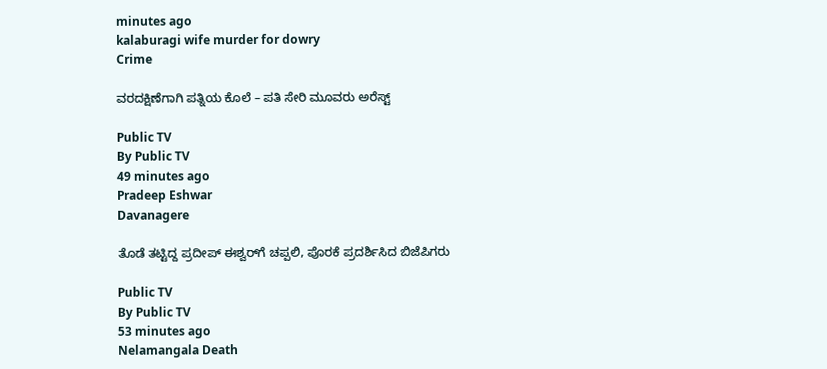minutes ago
kalaburagi wife murder for dowry
Crime

ವರದಕ್ಷಿಣೆಗಾಗಿ ಪತ್ನಿಯ ಕೊಲೆ – ಪತಿ ಸೇರಿ ಮೂವರು ಅರೆಸ್ಟ್

Public TV
By Public TV
49 minutes ago
Pradeep Eshwar
Davanagere

ತೊಡೆ ತಟ್ಟಿದ್ದ ಪ್ರದೀಪ್‌ ಈಶ್ವರ್‌ಗೆ ಚಪ್ಪಲಿ, ಪೊರಕೆ ಪ್ರದರ್ಶಿಸಿದ ಬಿಜೆಪಿಗರು

Public TV
By Public TV
53 minutes ago
Nelamangala Death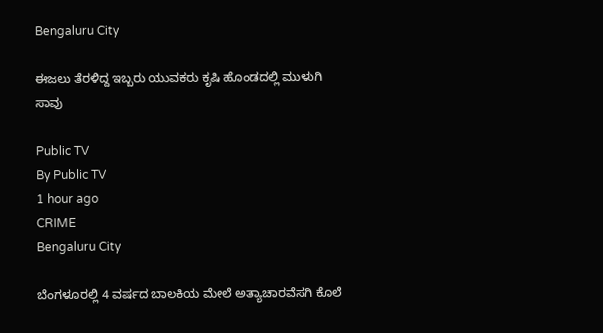Bengaluru City

ಈಜಲು ತೆರಳಿದ್ದ ಇಬ್ಬರು ಯುವಕರು ಕೃಷಿ ಹೊಂಡದಲ್ಲಿ ಮುಳುಗಿ ಸಾವು

Public TV
By Public TV
1 hour ago
CRIME
Bengaluru City

ಬೆಂಗಳೂರಲ್ಲಿ 4 ವರ್ಷದ ಬಾಲಕಿಯ ಮೇಲೆ ಅತ್ಯಾಚಾರವೆಸಗಿ ಕೊಲೆ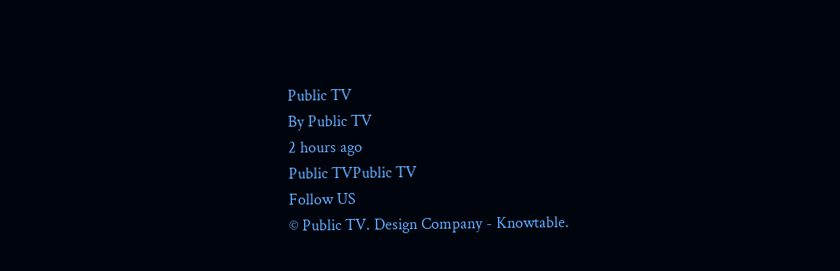Public TV
By Public TV
2 hours ago
Public TVPublic TV
Follow US
© Public TV. Design Company - Knowtable.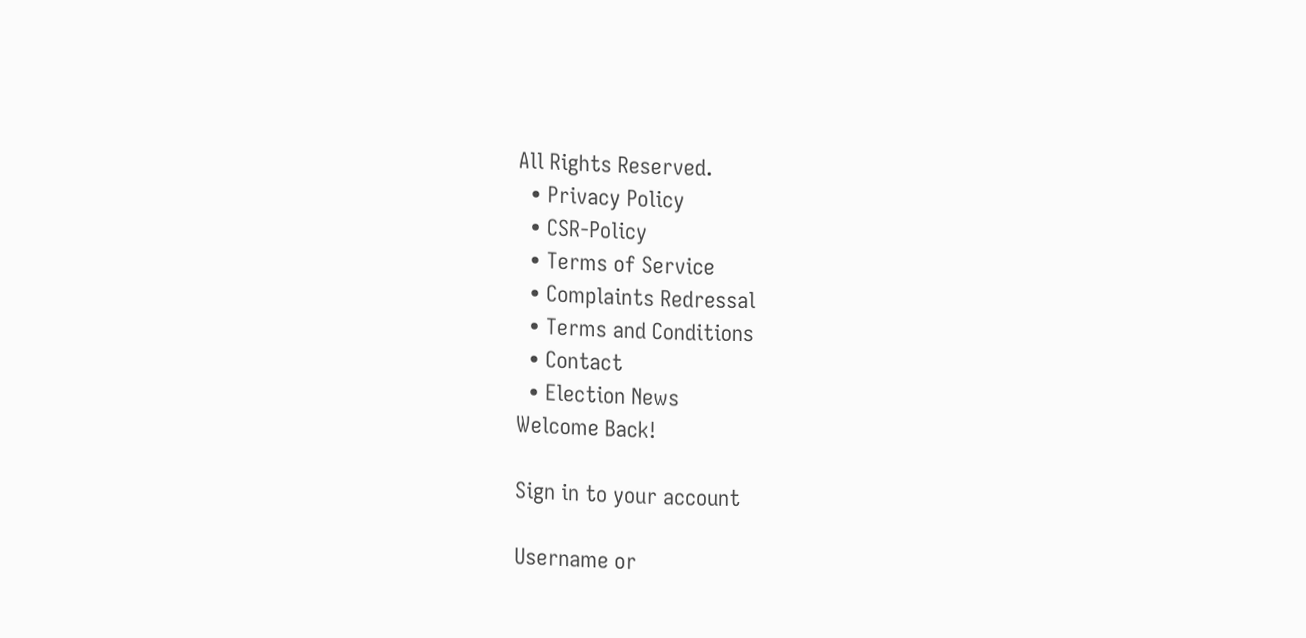All Rights Reserved.
  • Privacy Policy
  • CSR-Policy
  • Terms of Service
  • Complaints Redressal
  • Terms and Conditions
  • Contact
  • Election News
Welcome Back!

Sign in to your account

Username or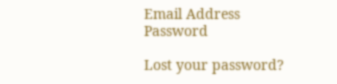Email Address
Password

Lost your password?